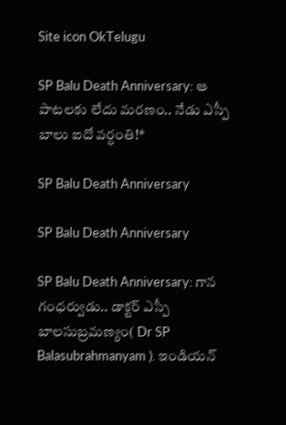Site icon OkTelugu

SP Balu Death Anniversary: ఆ పాటలకు లేదు మరణం.. నేడు ఎస్పీ బాలు ఐదో వర్ధంతి!*

SP Balu Death Anniversary

SP Balu Death Anniversary

SP Balu Death Anniversary: గాన గంధర్వుడు.. డాక్టర్ ఎస్పీ బాలసుబ్రమణ్యం( Dr SP Balasubrahmanyam ). ఇండియన్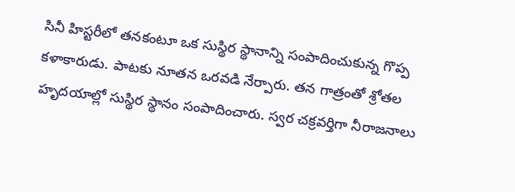సినీ హిస్టరీలో తనకంటూ ఒక సుస్థిర స్థానాన్ని సంపాదించుకున్న గొప్ప కళాకారుడు. పాటకు నూతన ఒరవడి నేర్పారు. తన గాత్రంతో శ్రోతల హృదయాల్లో సుస్థిర స్థానం సంపాదించారు. స్వర చక్రవర్తిగా నీరాజనాలు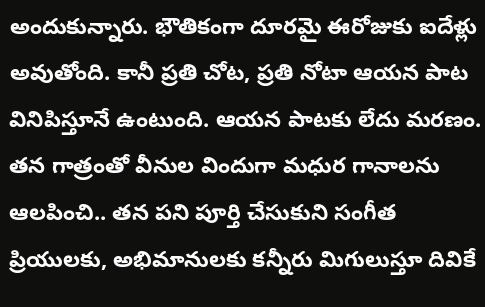అందుకున్నారు. భౌతికంగా దూరమై ఈరోజుకు ఐదేళ్లు అవుతోంది. కానీ ప్రతి చోట, ప్రతి నోటా ఆయన పాట వినిపిస్తూనే ఉంటుంది. ఆయన పాటకు లేదు మరణం. తన గాత్రంతో వీనుల విందుగా మధుర గానాలను ఆలపించి.. తన పని పూర్తి చేసుకుని సంగీత ప్రియులకు, అభిమానులకు కన్నీరు మిగులుస్తూ దివికే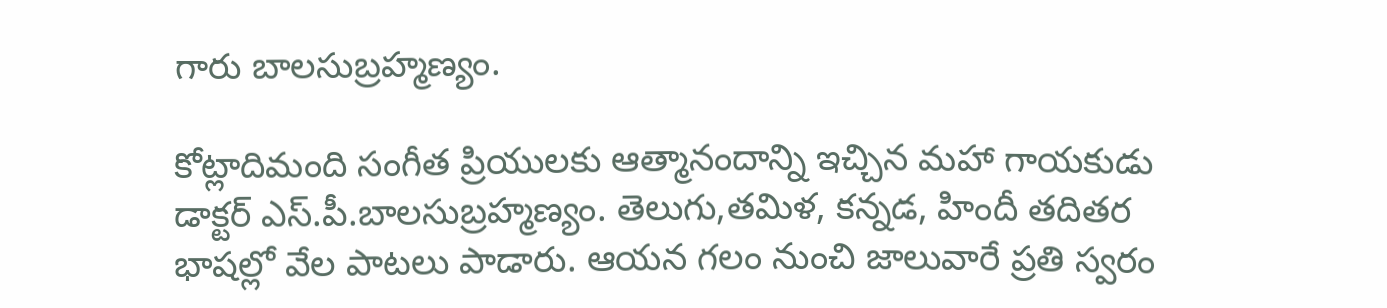గారు బాలసుబ్రహ్మణ్యం.

కోట్లాదిమంది సంగీత ప్రియులకు ఆత్మానందాన్ని ఇచ్చిన మహా గాయకుడు డాక్టర్ ఎస్.పీ.బాలసుబ్రహ్మణ్యం. తెలుగు,తమిళ, కన్నడ, హిందీ తదితర భాషల్లో వేల పాటలు పాడారు. ఆయన గలం నుంచి జాలువారే ప్రతి స్వరం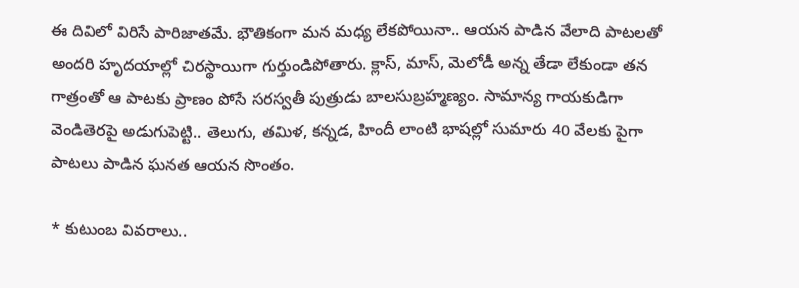ఈ దివిలో విరిసే పారిజాతమే. భౌతికంగా మన మధ్య లేకపోయినా.. ఆయన పాడిన వేలాది పాటలతో అందరి హృదయాల్లో చిరస్థాయిగా గుర్తుండిపోతారు. క్లాస్, మాస్, మెలోడీ అన్న తేడా లేకుండా తన గాత్రంతో ఆ పాటకు ప్రాణం పోసే సరస్వతీ పుత్రుడు బాలసుబ్రహ్మణ్యం. సామాన్య గాయకుడిగా వెండితెరపై అడుగుపెట్టి.. తెలుగు, తమిళ, కన్నడ, హిందీ లాంటి భాషల్లో సుమారు 40 వేలకు పైగా పాటలు పాడిన ఘనత ఆయన సొంతం.

* కుటుంబ వివరాలు..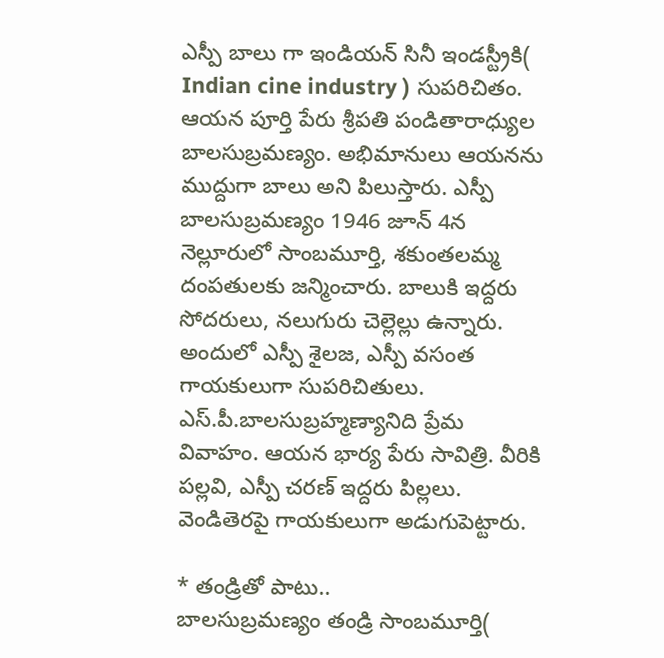ఎస్పీ బాలు గా ఇండియన్ సినీ ఇండస్ట్రీకి( Indian cine industry ) సుపరిచితం. ఆయన పూర్తి పేరు శ్రీపతి పండితారాధ్యుల బాలసుబ్రమణ్యం. అభిమానులు ఆయనను ముద్దుగా బాలు అని పిలుస్తారు. ఎస్పీ బాలసుబ్రమణ్యం 1946 జూన్ 4న నెల్లూరులో సాంబమూర్తి, శకుంతలమ్మ దంపతులకు జన్మించారు. బాలుకి ఇద్దరు సోదరులు, నలుగురు చెల్లెల్లు ఉన్నారు. అందులో ఎస్పీ శైలజ, ఎస్పీ వసంత గాయకులుగా సుపరిచితులు. ఎస్.పీ.బాలసుబ్రహ్మణ్యానిది ప్రేమ వివాహం. ఆయన భార్య పేరు సావిత్రి. వీరికి పల్లవి, ఎస్పీ చరణ్ ఇద్దరు పిల్లలు. వెండితెరపై గాయకులుగా అడుగుపెట్టారు.

* తండ్రితో పాటు..
బాలసుబ్రమణ్యం తండ్రి సాంబమూర్తి(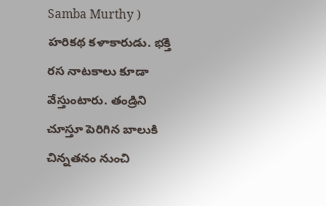Samba Murthy ) హరికథ కళాకారుడు. భక్తి రస నాటకాలు కూడా వేస్తుంటారు. తండ్రిని చూస్తూ పెరిగిన బాలుకి చిన్నతనం నుంచి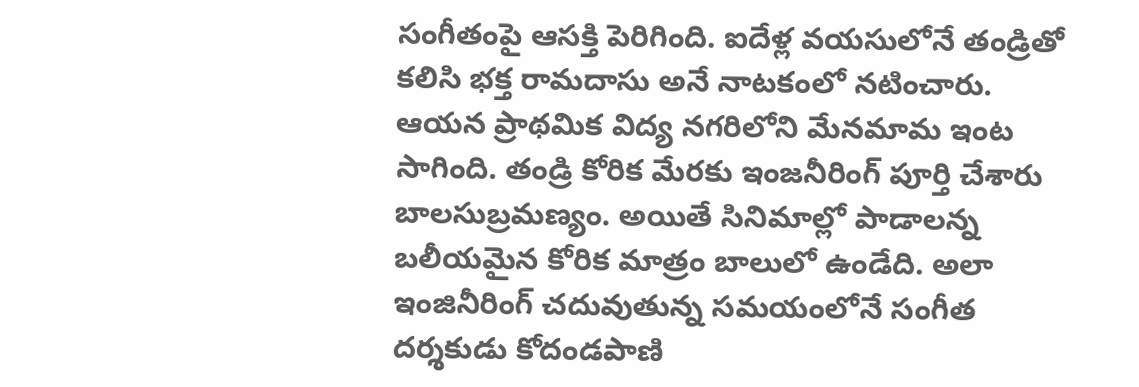సంగీతంపై ఆసక్తి పెరిగింది. ఐదేళ్ల వయసులోనే తండ్రితో కలిసి భక్త రామదాసు అనే నాటకంలో నటించారు. ఆయన ప్రాథమిక విద్య నగరిలోని మేనమామ ఇంట సాగింది. తండ్రి కోరిక మేరకు ఇంజనీరింగ్ పూర్తి చేశారు బాలసుబ్రమణ్యం. అయితే సినిమాల్లో పాడాలన్న బలీయమైన కోరిక మాత్రం బాలులో ఉండేది. అలా ఇంజినీరింగ్ చదువుతున్న సమయంలోనే సంగీత దర్శకుడు కోదండపాణి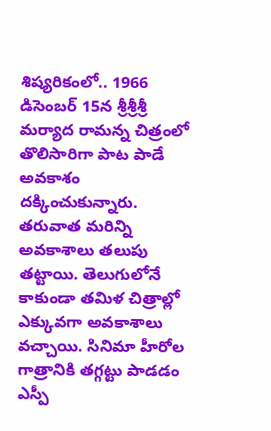శిష్యరికంలో.. 1966 డిసెంబర్ 15న శ్రీశ్రీశ్రీ మర్యాద రామన్న చిత్రంలో తొలిసారిగా పాట పాడే అవకాశం దక్కించుకున్నారు. తరువాత మరిన్ని అవకాశాలు తలుపు తట్టాయి. తెలుగులోనే కాకుండా తమిళ చిత్రాల్లో ఎక్కువగా అవకాశాలు వచ్చాయి. సినిమా హీరోల గాత్రానికి తగ్గట్టు పాడడం ఎస్పీ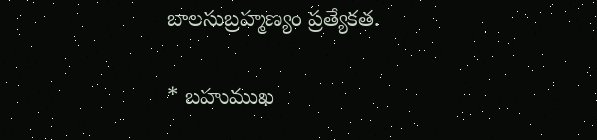బాలసుబ్రహ్మణ్యం ప్రత్యేకత.

* బహుముఖ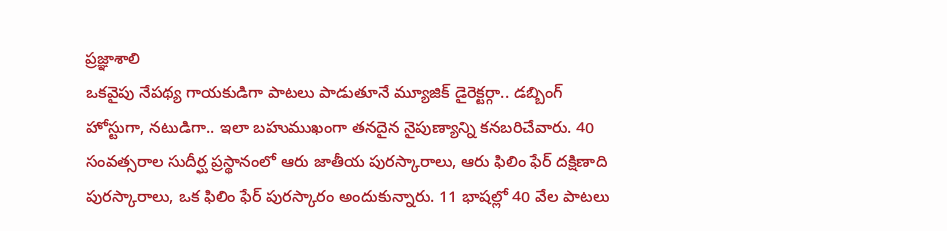ప్రజ్ఞాశాలి
ఒకవైపు నేపథ్య గాయకుడిగా పాటలు పాడుతూనే మ్యూజిక్ డైరెక్టర్గా.. డబ్బింగ్ హోస్టుగా, నటుడిగా.. ఇలా బహుముఖంగా తనదైన నైపుణ్యాన్ని కనబరిచేవారు. 40 సంవత్సరాల సుదీర్ఘ ప్రస్థానంలో ఆరు జాతీయ పురస్కారాలు, ఆరు ఫిలిం ఫేర్ దక్షిణాది పురస్కారాలు, ఒక ఫిలిం ఫేర్ పురస్కారం అందుకున్నారు. 11 భాషల్లో 40 వేల పాటలు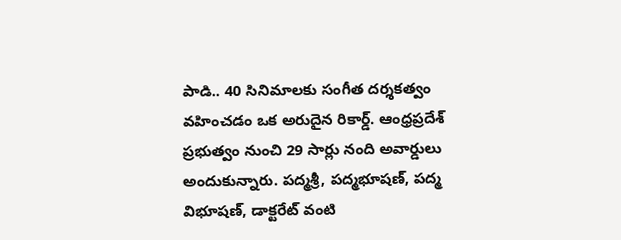పాడి.. 40 సినిమాలకు సంగీత దర్శకత్వం వహించడం ఒక అరుదైన రికార్డ్. ఆంధ్రప్రదేశ్ ప్రభుత్వం నుంచి 29 సార్లు నంది అవార్డులు అందుకున్నారు. పద్మశ్రీ, పద్మభూషణ్, పద్మ విభూషణ్, డాక్టరేట్ వంటి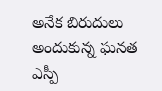అనేక బిరుదులు అందుకున్న ఘనత ఎస్పీ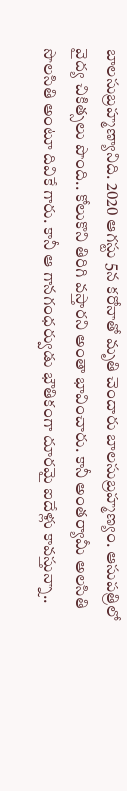బాలసుబ్రహ్మణ్యానిది. 2020 ఆగస్టు 5న కరోనాతో మృతి చెందారు బాలసుబ్రహ్మణ్యం. ఆసుపత్రిలో వైద్య చికిత్సలు పొంది.. కోలుకొని తిరిగి వస్తారని అంతా భావించారు. కానీ అంతర్యామీ అలసితి సొలసితి అంటూ దివికే గారు. కానీ ఆ గానగంధర్వుడు భౌతికంగా దూరమై ఐదేళ్లు కావస్తున్నా..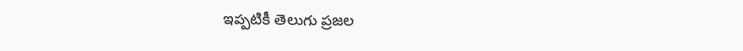ఇప్పటికీ తెలుగు ప్రజల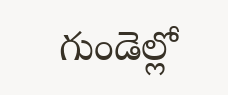గుండెల్లో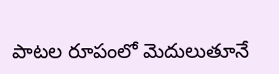పాటల రూపంలో మెదులుతూనే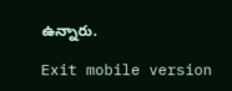ఉన్నారు.

Exit mobile version